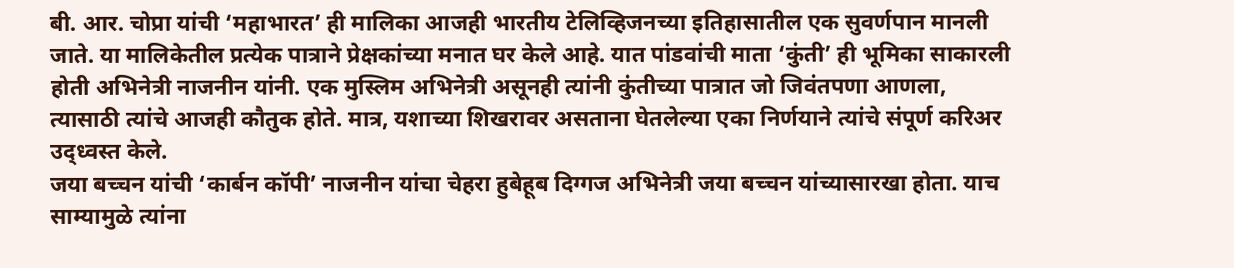बी. आर. चोप्रा यांची ‘महाभारत’ ही मालिका आजही भारतीय टेलिव्हिजनच्या इतिहासातील एक सुवर्णपान मानली जाते. या मालिकेतील प्रत्येक पात्राने प्रेक्षकांच्या मनात घर केले आहे. यात पांडवांची माता ‘कुंती’ ही भूमिका साकारली होती अभिनेत्री नाजनीन यांनी. एक मुस्लिम अभिनेत्री असूनही त्यांनी कुंतीच्या पात्रात जो जिवंतपणा आणला, त्यासाठी त्यांचे आजही कौतुक होते. मात्र, यशाच्या शिखरावर असताना घेतलेल्या एका निर्णयाने त्यांचे संपूर्ण करिअर उद्ध्वस्त केले.
जया बच्चन यांची ‘कार्बन कॉपी’ नाजनीन यांचा चेहरा हुबेहूब दिग्गज अभिनेत्री जया बच्चन यांच्यासारखा होता. याच साम्यामुळे त्यांना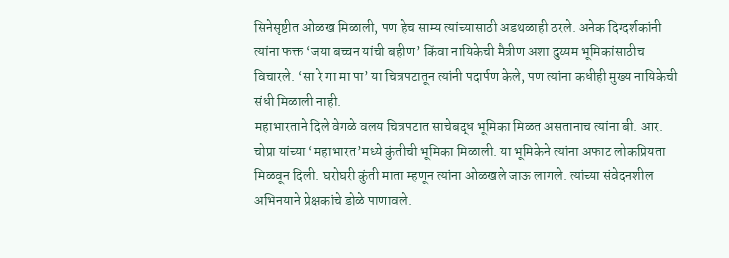सिनेसृष्टीत ओळख मिळाली, पण हेच साम्य त्यांच्यासाठी अडथळाही ठरले. अनेक दिग्दर्शकांनी त्यांना फक्त ‘जया बच्चन यांची बहीण’ किंवा नायिकेची मैत्रीण अशा दुय्यम भूमिकांसाठीच विचारले. ‘सा रे गा मा पा’ या चित्रपटातून त्यांनी पदार्पण केले, पण त्यांना कधीही मुख्य नायिकेची संधी मिळाली नाही.
महाभारताने दिले वेगळे वलय चित्रपटात साचेबद्ध भूमिका मिळत असतानाच त्यांना बी. आर. चोप्रा यांच्या ‘महाभारत’मध्ये कुंतीची भूमिका मिळाली. या भूमिकेने त्यांना अफाट लोकप्रियता मिळवून दिली. घरोघरी कुंती माता म्हणून त्यांना ओळखले जाऊ लागले. त्यांच्या संवेदनशील अभिनयाने प्रेक्षकांचे डोळे पाणावले.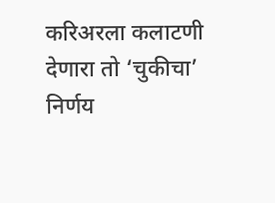करिअरला कलाटणी देणारा तो ‘चुकीचा’ निर्णय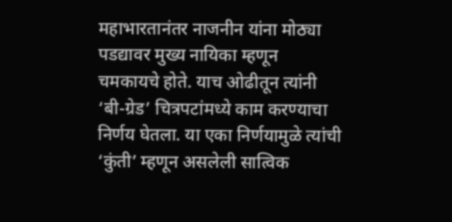महाभारतानंतर नाजनीन यांना मोठ्या पडद्यावर मुख्य नायिका म्हणून चमकायचे होते. याच ओढीतून त्यांनी ‘बी-ग्रेड’ चित्रपटांमध्ये काम करण्याचा निर्णय घेतला. या एका निर्णयामुळे त्यांची ‘कुंती’ म्हणून असलेली सात्विक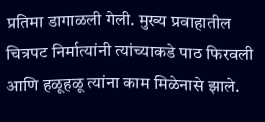प्रतिमा डागाळली गेली. मुख्य प्रवाहातील चित्रपट निर्मात्यांनी त्यांच्याकडे पाठ फिरवली आणि हळूहळू त्यांना काम मिळेनासे झाले.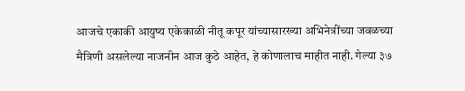आजचे एकाकी आयुष्य एकेकाळी नीतू कपूर यांच्यासारख्या अभिनेत्रींच्या जवळच्या मैत्रिणी असलेल्या नाजनीन आज कुठे आहेत, हे कोणालाच माहीत नाही. गेल्या ३७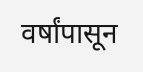वर्षांपासून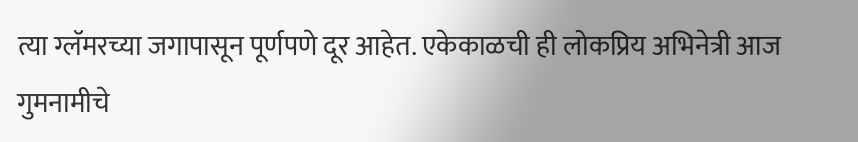त्या ग्लॅमरच्या जगापासून पूर्णपणे दूर आहेत. एकेकाळची ही लोकप्रिय अभिनेत्री आज गुमनामीचे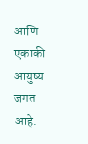आणि एकाकी आयुष्य जगत आहे.